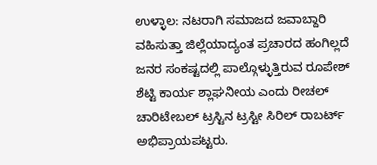ಉಳ್ಳಾಲ: ನಟರಾಗಿ ಸಮಾಜದ ಜವಾಬ್ದಾರಿ ವಹಿಸುತ್ತಾ ಜಿಲ್ಲೆಯಾದ್ಯಂತ ಪ್ರಚಾರದ ಹಂಗಿಲ್ಲದೆ ಜನರ ಸಂಕಷ್ಟದಲ್ಲಿ ಪಾಲ್ಗೊಳ್ಳುತ್ತಿರುವ ರೂಪೇಶ್ ಶೆಟ್ಟಿ ಕಾರ್ಯ ಶ್ಲಾಘನೀಯ ಎಂದು ರೀಚಲ್ ಚಾರಿಟೇಬಲ್ ಟ್ರಸ್ಟಿನ ಟ್ರಸ್ಟೀ ಸಿರಿಲ್ ರಾಬರ್ಟ್ ಅಭಿಪ್ರಾಯಪಟ್ಟರು.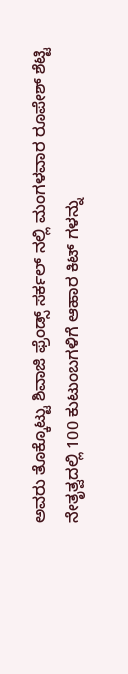ಅವರು ತೊಕ್ಕೊಟ್ಟು ಶಿವಾಜಿ ಫ್ರೆಂಡ್ಸ್ ಸರ್ಕಲ್ ನಲ್ಲಿ ಮಂಗಳವಾರ ರೂಪೇಶ್ ಶೆಟ್ಟಿ ನೇತೃತ್ವದಲ್ಲಿ 100 ಕುಟುಂಬಗಳಿಗೆ ಆಹಾರ ಕಿಟ್ ಗಳನ್ನು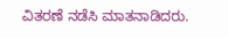ವಿತರಣೆ ನಡೆಸಿ ಮಾತನಾಡಿದರು.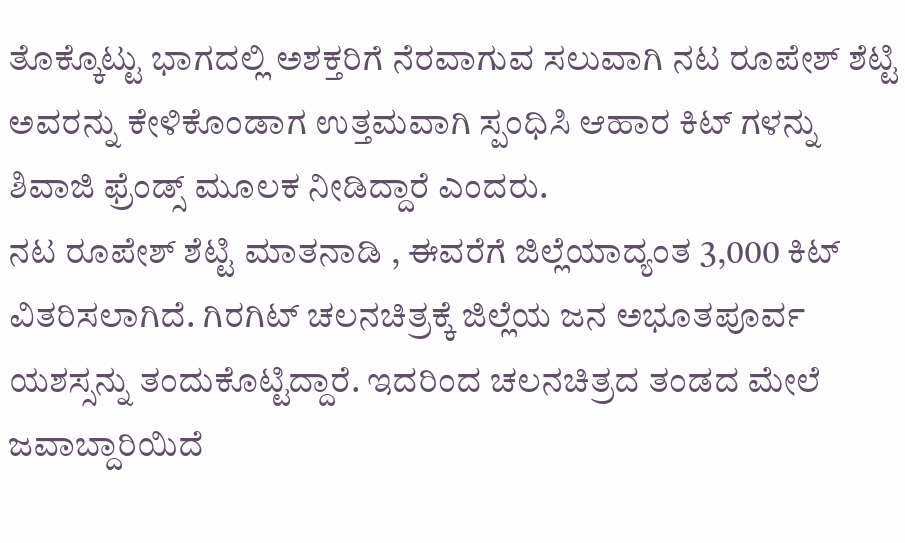ತೊಕ್ಕೊಟ್ಟು ಭಾಗದಲ್ಲಿ ಅಶಕ್ತರಿಗೆ ನೆರವಾಗುವ ಸಲುವಾಗಿ ನಟ ರೂಪೇಶ್ ಶೆಟ್ಟಿ ಅವರನ್ನು ಕೇಳಿಕೊಂಡಾಗ ಉತ್ತಮವಾಗಿ ಸ್ಪಂಧಿಸಿ ಆಹಾರ ಕಿಟ್ ಗಳನ್ನು ಶಿವಾಜಿ ಫ್ರೆಂಡ್ಸ್ ಮೂಲಕ ನೀಡಿದ್ದಾರೆ ಎಂದರು.
ನಟ ರೂಪೇಶ್ ಶೆಟ್ಟಿ ಮಾತನಾಡಿ , ಈವರೆಗೆ ಜಿಲ್ಲೆಯಾದ್ಯಂತ 3,000 ಕಿಟ್ ವಿತರಿಸಲಾಗಿದೆ. ಗಿರಗಿಟ್ ಚಲನಚಿತ್ರಕ್ಕೆ ಜಿಲ್ಲೆಯ ಜನ ಅಭೂತಪೂರ್ವ ಯಶಸ್ಸನ್ನು ತಂದುಕೊಟ್ಟಿದ್ದಾರೆ. ಇದರಿಂದ ಚಲನಚಿತ್ರದ ತಂಡದ ಮೇಲೆ ಜವಾಬ್ದಾರಿಯಿದೆ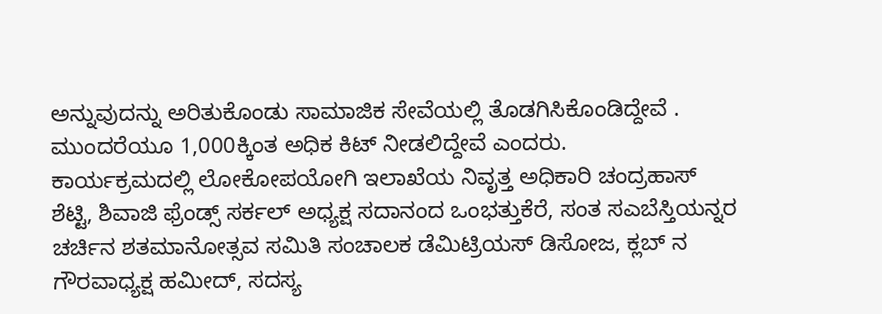ಅನ್ನುವುದನ್ನು ಅರಿತುಕೊಂಡು ಸಾಮಾಜಿಕ ಸೇವೆಯಲ್ಲಿ ತೊಡಗಿಸಿಕೊಂಡಿದ್ದೇವೆ . ಮುಂದರೆಯೂ 1,000ಕ್ಕಿಂತ ಅಧಿಕ ಕಿಟ್ ನೀಡಲಿದ್ದೇವೆ ಎಂದರು.
ಕಾರ್ಯಕ್ರಮದಲ್ಲಿ ಲೋಕೋಪಯೋಗಿ ಇಲಾಖೆಯ ನಿವೃತ್ತ ಅಧಿಕಾರಿ ಚಂದ್ರಹಾಸ್ ಶೆಟ್ಟಿ, ಶಿವಾಜಿ ಫ್ರೆಂಡ್ಸ್ ಸರ್ಕಲ್ ಅಧ್ಯಕ್ಷ ಸದಾನಂದ ಒಂಭತ್ತುಕೆರೆ, ಸಂತ ಸಎಬೆಸ್ತಿಯನ್ನರ ಚರ್ಚಿನ ಶತಮಾನೋತ್ಸವ ಸಮಿತಿ ಸಂಚಾಲಕ ಡೆಮಿಟ್ರಿಯಸ್ ಡಿಸೋಜ, ಕ್ಲಬ್ ನ ಗೌರವಾಧ್ಯಕ್ಷ ಹಮೀದ್, ಸದಸ್ಯ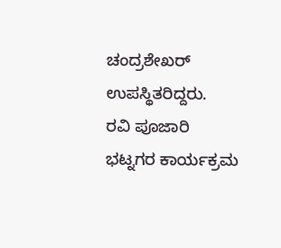ಚಂದ್ರಶೇಖರ್ ಉಪಸ್ಥಿತರಿದ್ದರು.
ರವಿ ಪೂಜಾರಿ ಭಟ್ನಗರ ಕಾರ್ಯಕ್ರಮ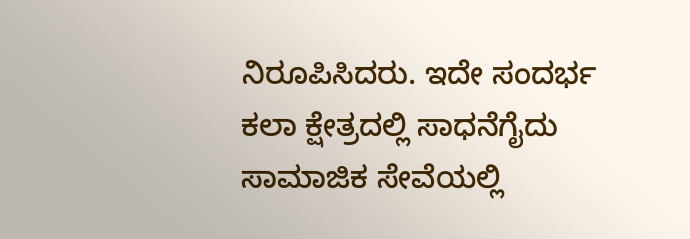ನಿರೂಪಿಸಿದರು. ಇದೇ ಸಂದರ್ಭ ಕಲಾ ಕ್ಷೇತ್ರದಲ್ಲಿ ಸಾಧನೆಗೈದು ಸಾಮಾಜಿಕ ಸೇವೆಯಲ್ಲಿ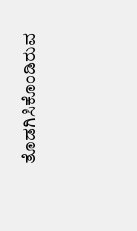ತೊಡಗಿಸಿಕೊಂಡಿರುವ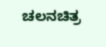ಚಲನಚಿತ್ರ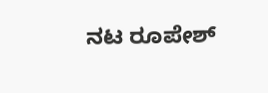ನಟ ರೂಪೇಶ್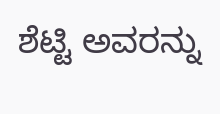ಶೆಟ್ಟಿ ಅವರನ್ನು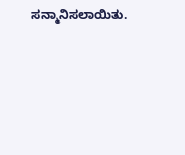ಸನ್ಮಾನಿಸಲಾಯಿತು.